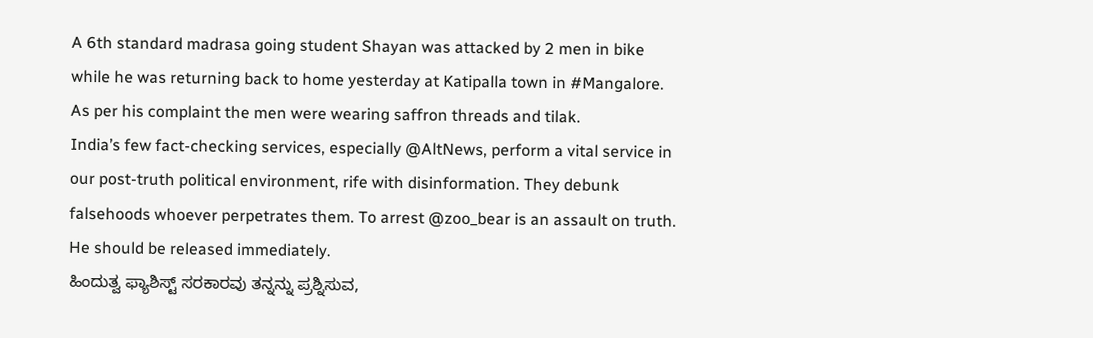A 6th standard madrasa going student Shayan was attacked by 2 men in bike while he was returning back to home yesterday at Katipalla town in #Mangalore. As per his complaint the men were wearing saffron threads and tilak.
India’s few fact-checking services, especially @AltNews, perform a vital service in our post-truth political environment, rife with disinformation. They debunk falsehoods whoever perpetrates them. To arrest @zoo_bear is an assault on truth. He should be released immediately.
ಹಿಂದುತ್ವ ಫ್ಯಾಶಿಸ್ಟ್ ಸರಕಾರವು ತನ್ನನ್ನು ಪ್ರಶ್ನಿಸುವ,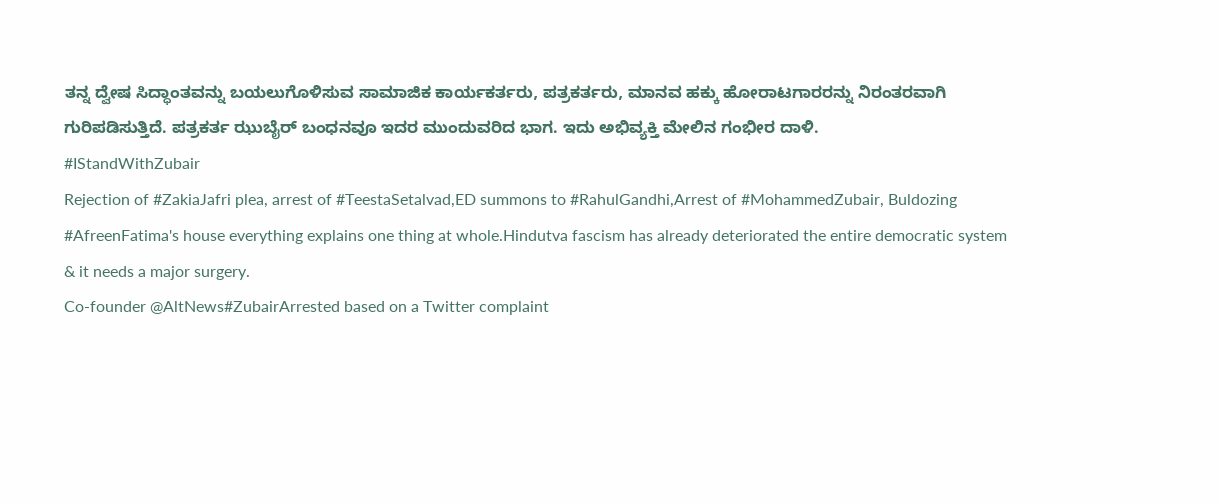ತನ್ನ ದ್ವೇಷ ಸಿದ್ಧಾಂತವನ್ನು ಬಯಲುಗೊಳಿಸುವ ಸಾಮಾಜಿಕ ಕಾರ್ಯಕರ್ತರು, ಪತ್ರಕರ್ತರು, ಮಾನವ ಹಕ್ಕು ಹೋರಾಟಗಾರರನ್ನು ನಿರಂತರವಾಗಿ ಗುರಿಪಡಿಸುತ್ತಿದೆ. ಪತ್ರಕರ್ತ ಝುಬೈರ್ ಬಂಧನವೂ ಇದರ ಮುಂದುವರಿದ ಭಾಗ. ಇದು ಅಭಿವ್ಯಕ್ತಿ ಮೇಲಿನ ಗಂಭೀರ ದಾಳಿ.
#IStandWithZubair
Rejection of #ZakiaJafri plea, arrest of #TeestaSetalvad,ED summons to #RahulGandhi,Arrest of #MohammedZubair, Buldozing #AfreenFatima's house everything explains one thing at whole.Hindutva fascism has already deteriorated the entire democratic system & it needs a major surgery.
Co-founder @AltNews#ZubairArrested based on a Twitter complaint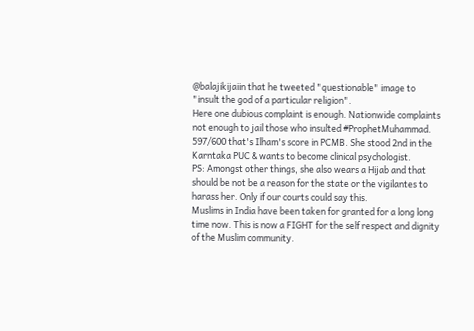@balajikijaiin that he tweeted "questionable" image to "insult the god of a particular religion".
Here one dubious complaint is enough. Nationwide complaints not enough to jail those who insulted #ProphetMuhammad.
597/600 that's Ilham's score in PCMB. She stood 2nd in the Karntaka PUC & wants to become clinical psychologist.
PS: Amongst other things, she also wears a Hijab and that should be not be a reason for the state or the vigilantes to harass her. Only if our courts could say this.
Muslims in India have been taken for granted for a long long time now. This is now a FIGHT for the self respect and dignity of the Muslim community.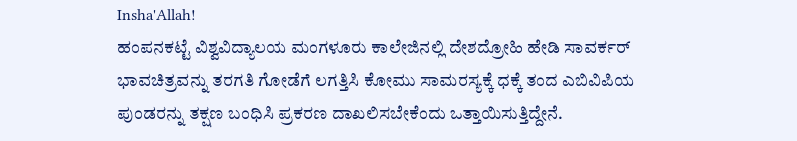Insha'Allah!
ಹಂಪನಕಟ್ಟೆ ವಿಶ್ವವಿದ್ಯಾಲಯ ಮಂಗಳೂರು ಕಾಲೇಜಿನಲ್ಲಿ ದೇಶದ್ರೋಹಿ ಹೇಡಿ ಸಾವರ್ಕರ್ ಭಾವಚಿತ್ರವನ್ನು ತರಗತಿ ಗೋಡೆಗೆ ಲಗತ್ತಿಸಿ ಕೋಮು ಸಾಮರಸ್ಯಕ್ಕೆ ಧಕ್ಕೆ ತಂದ ಎಬಿವಿಪಿಯ ಪುಂಡರನ್ನು ತಕ್ಷಣ ಬಂಧಿಸಿ ಪ್ರಕರಣ ದಾಖಲಿಸಬೇಕೆಂದು ಒತ್ತಾಯಿಸುತ್ತಿದ್ದೇನೆ.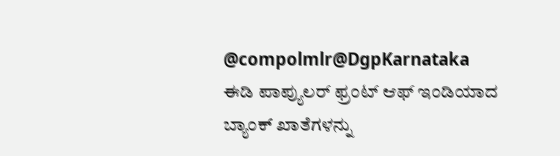@compolmlr@DgpKarnataka
ಈಡಿ ಪಾಪ್ಯುಲರ್ ಫ್ರಂಟ್ ಆಫ್ ಇಂಡಿಯಾದ ಬ್ಯಾಂಕ್ ಖಾತೆಗಳನ್ನು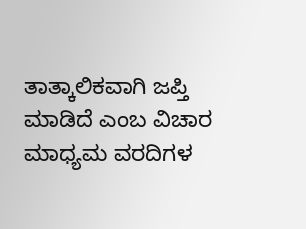ತಾತ್ಕಾಲಿಕವಾಗಿ ಜಪ್ತಿ ಮಾಡಿದೆ ಎಂಬ ವಿಚಾರ ಮಾಧ್ಯಮ ವರದಿಗಳ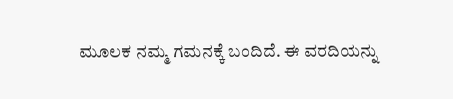ಮೂಲಕ ನಮ್ಮ ಗಮನಕ್ಕೆ ಬಂದಿದೆ. ಈ ವರದಿಯನ್ನು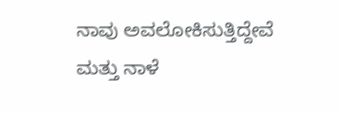ನಾವು ಅವಲೋಕಿಸುತ್ತಿದ್ದೇವೆ ಮತ್ತು ನಾಳೆ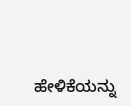ಹೇಳಿಕೆಯನ್ನು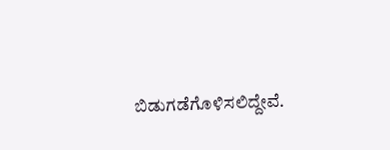ಬಿಡುಗಡೆಗೊಳಿಸಲಿದ್ದೇವೆ.